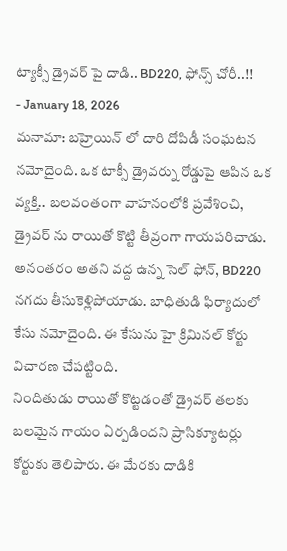ట్యాక్సీ డ్రైవర్ పై దాడి.. BD220, ఫోన్స్ చోరీ..!!
- January 18, 2026
మనామా: బహ్రెయిన్ లో దారి దోపిడీ సంఘటన నమోదైంది. ఒక టాక్సీ డ్రైవర్ను రోడ్డుపై ఆపిన ఒక వ్యక్తి.. బలవంతంగా వాహనంలోకి ప్రవేశించి, డ్రైవర్ ను రాయితో కొట్టి తీవ్రంగా గాయపరిచాడు. అనంతరం అతని వద్ద ఉన్న సెల్ ఫోన్, BD220 నగదు తీసుకెళ్లిపోయాడు. బాధితుడి ఫిర్యాదులో కేసు నమోదైంది. ఈ కేసును హై క్రిమినల్ కోర్టు విచారణ చేపట్టింది.
నిందితుడు రాయితో కొట్టడంతో డ్రైవర్ తలకు బలమైన గాయం ఏర్పడిందని ప్రాసిక్యూటర్లు కోర్టుకు తెలిపారు. ఈ మేరకు దాడికి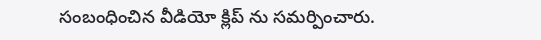సంబంధించిన వీడియో క్లిప్ ను సమర్పించారు.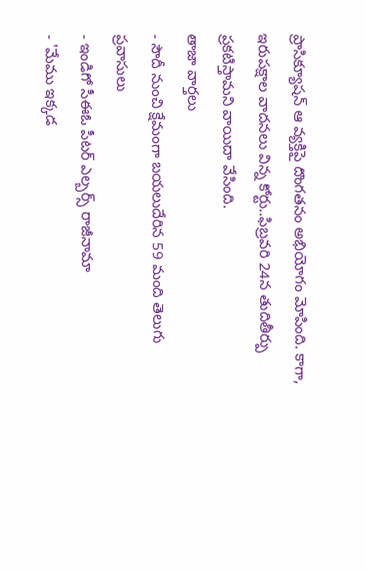ప్రాసిక్యూషన్ ఆ వ్యక్తిపై దొంగతనం అభియోగం మోపింది. కాగా, ఇరుపక్షాల వాదనలు విన్న కోర్టు..ఫిబ్రవరి 24న తుదితీర్పు ప్రకటిస్తామని వాయిదా వేసింది.
తాజా వార్తలు
- సౌదీ నుంచి క్షేమంగా బయలుదేరిన 59 మంది తెలుగు ప్రవాసులు
- ఇండిగో సీఈఓ పీటర్ ఎల్బర్స్ రాజీనామా
- 'మేము ఇక్కడ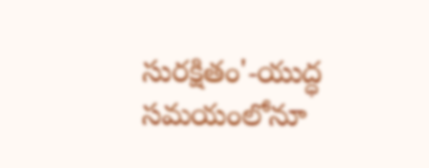సురక్షితం'-యుద్ధ సమయంలోనూ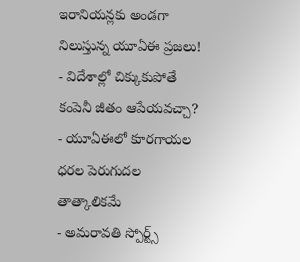ఇరానియన్లకు అండగా నిలుస్తున్న యూఏఈ ప్రజలు!
- విదేశాల్లో చిక్కుకుపోతే కంపెనీ జీతం ఆపేయవచ్చా?
- యూఏఈలో కూరగాయల ధరల పెరుగుదల తాత్కాలికమే
- అమరావతి స్పోర్ట్స్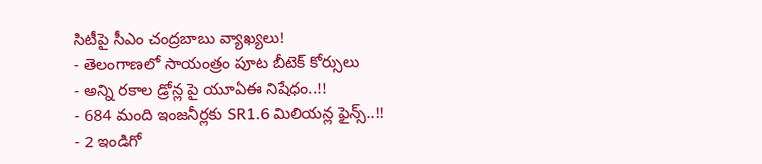సిటీపై సీఎం చంద్రబాబు వ్యాఖ్యలు!
- తెలంగాణలో సాయంత్రం పూట బీటెక్ కోర్సులు
- అన్ని రకాల డ్రోన్ల పై యూఏఈ నిషేధం..!!
- 684 మంది ఇంజనీర్లకు SR1.6 మిలియన్ల ఫైన్స్..!!
- 2 ఇండిగో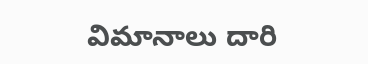విమానాలు దారి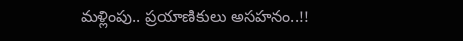మళ్లింపు.. ప్రయాణికులు అసహనం..!!